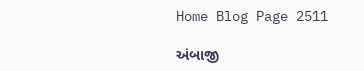Home Blog Page 2511

અંબાજી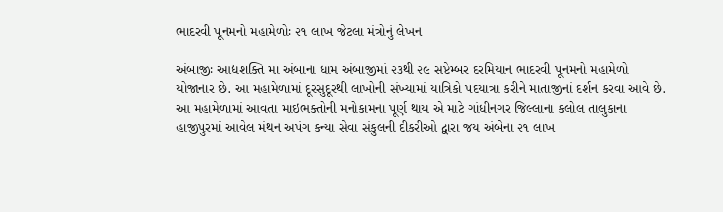ભાદરવી પૂનમનો મહામેળોઃ ૨૧ લાખ જેટલા મંત્રોનું લેખન

અંબાજીઃ આદ્યશક્તિ મા અંબાના ધામ અંબાજીમાં ૨૩થી ૨૯ સપ્ટેમ્બર દરમિયાન ભાદરવી પૂનમનો મહામેળો યોજાનાર છે. આ મહામેળામાં દૂરસુદૂરથી લાખોની સંખ્યામાં યાત્રિકો પદયાત્રા કરીને માતાજીનાં દર્શન કરવા આવે છે. આ મહામેળામાં આવતા માઇભક્તોની મનોકામના પૂર્ણ થાય એ માટે ગાંધીનગર જિલ્લાના કલોલ તાલુકાના હાજીપુરમાં આવેલ મંથન અપંગ કન્યા સેવા સંકુલની દીકરીઓ દ્વારા જય અંબેના ૨૧ લાખ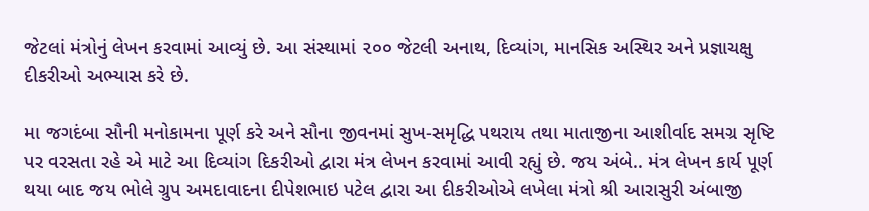જેટલાં મંત્રોનું લેખન કરવામાં આવ્યું છે. આ સંસ્થામાં ૨૦૦ જેટલી અનાથ, દિવ્યાંગ, માનસિક અસ્થિર અને પ્રજ્ઞાચક્ષુ દીકરીઓ અભ્યાસ કરે છે.

મા જગદંબા સૌની મનોકામના પૂર્ણ કરે અને સૌના જીવનમાં સુખ-સમૃદ્ધિ પથરાય તથા માતાજીના આશીર્વાદ સમગ્ર સૃષ્ટિ પર વરસતા રહે એ માટે આ દિવ્યાંગ દિકરીઓ દ્વારા મંત્ર લેખન કરવામાં આવી રહ્યું છે. જય અંબે.. મંત્ર લેખન કાર્ય પૂર્ણ થયા બાદ જય ભોલે ગ્રુપ અમદાવાદના દીપેશભાઇ પટેલ દ્વારા આ દીકરીઓએ લખેલા મંત્રો શ્રી આરાસુરી અંબાજી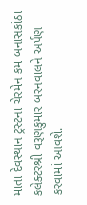માતા દેવસ્થાન ટ્રસ્ટના ચેરમેન કમ બનાસકાંઠા કલેક્ટરશ્રી વરૂણકુમાર બરનવાલને અર્પણ કરવામાં આવશે.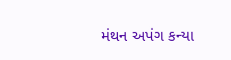મંથન અપંગ કન્યા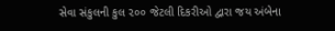સેવા સંકુલની કુલ ૨૦૦ જેટલી દિકરીઓ દ્વારા જય અંબેના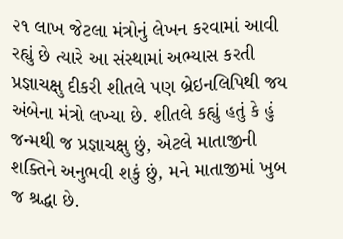૨૧ લાખ જેટલા મંત્રોનું લેખન કરવામાં આવી રહ્યું છે ત્યારે આ સંસ્થામાં અભ્યાસ કરતી પ્રજ્ઞાચક્ષુ દીકરી શીતલે પણ બ્રેઇનલિપિથી જય અંબેના મંત્રો લખ્યા છે. શીતલે કહ્યું હતું કે હું જન્મથી જ પ્રજ્ઞાચક્ષુ છું, એટલે માતાજીની શક્તિને અનુભવી શકું છું, મને માતાજીમાં ખુબ જ શ્રદ્ધા છે.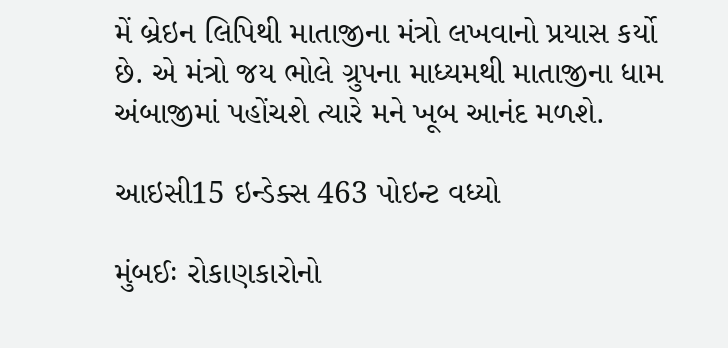મેં બ્રેઇન લિપિથી માતાજીના મંત્રો લખવાનો પ્રયાસ કર્યો છે. એ મંત્રો જય ભોલે ગ્રુપના માધ્યમથી માતાજીના ધામ અંબાજીમાં પહોંચશે ત્યારે મને ખૂબ આનંદ મળશે.

આઇસી15 ઇન્ડેક્સ 463 પોઇન્ટ વધ્યો

મુંબઈઃ રોકાણકારોનો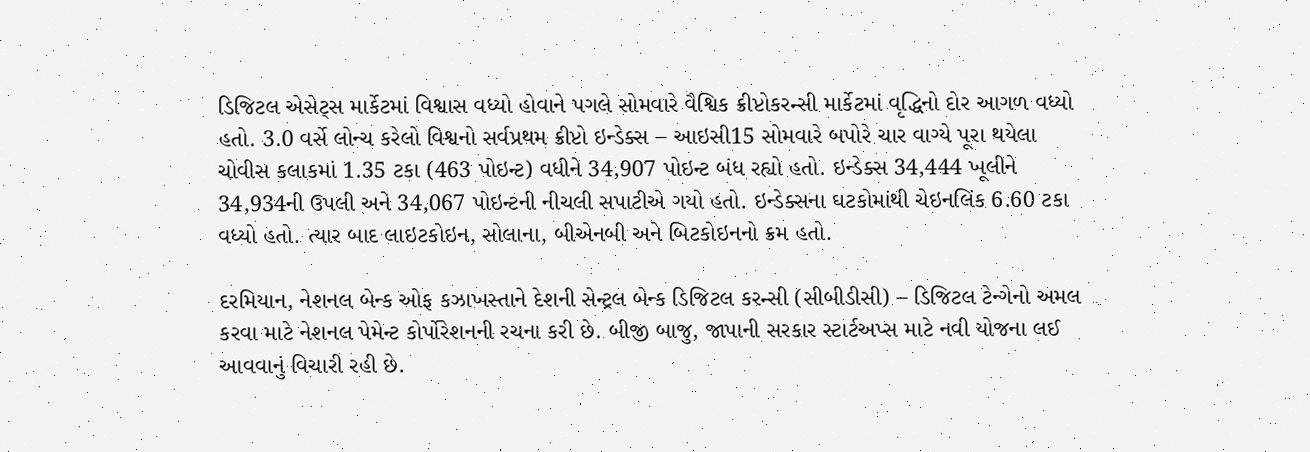ડિજિટલ એસેટ્સ માર્કેટમાં વિશ્વાસ વધ્યો હોવાને પગલે સોમવારે વૈશ્વિક ક્રીપ્ટોકરન્સી માર્કેટમાં વૃદ્ધિનો દોર આગળ વધ્યો હતો. 3.0 વર્સે લોન્ચ કરેલો વિશ્વનો સર્વપ્રથમ ક્રીપ્ટો ઇન્ડેક્સ – આઇસી15 સોમવારે બપોરે ચાર વાગ્યે પૂરા થયેલા ચોવીસ કલાકમાં 1.35 ટકા (463 પોઇન્ટ) વધીને 34,907 પોઇન્ટ બંધ રહ્યો હતો. ઇન્ડેક્સ 34,444 ખૂલીને 34,934ની ઉપલી અને 34,067 પોઇન્ટની નીચલી સપાટીએ ગયો હતો. ઇન્ડેક્સના ઘટકોમાંથી ચેઇનલિંક 6.60 ટકા વધ્યો હતો. ત્યાર બાદ લાઇટકોઇન, સોલાના, બીએનબી અને બિટકોઇનનો ક્રમ હતો.

દરમિયાન, નેશનલ બેન્ક ઓફ કઝાખસ્તાને દેશની સેન્ટ્રલ બેન્ક ડિજિટલ કરન્સી (સીબીડીસી) – ડિજિટલ ટેન્ગેનો અમલ કરવા માટે નેશનલ પેમેન્ટ કોર્પોરેશનની રચના કરી છે. બીજી બાજુ, જાપાની સરકાર સ્ટાર્ટઅપ્સ માટે નવી યોજના લઈ આવવાનું વિચારી રહી છે.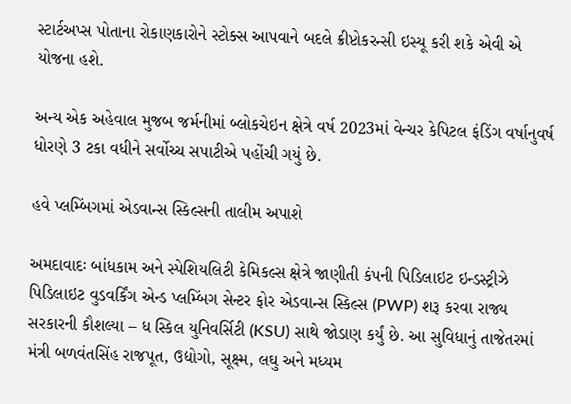સ્ટાર્ટઅપ્સ પોતાના રોકાણકારોને સ્ટોક્સ આપવાને બદલે ક્રીપ્ટોકરન્સી ઇસ્યૂ કરી શકે એવી એ યોજના હશે.

અન્ય એક અહેવાલ મુજબ જર્મનીમાં બ્લોકચેઇન ક્ષેત્રે વર્ષ 2023માં વેન્ચર કેપિટલ ફંડિંગ વર્ષાનુવર્ષ ધોરણે 3 ટકા વધીને સર્વોચ્ચ સપાટીએ પહોંચી ગયું છે.

હવે પ્લમ્બિંગમાં એડવાન્સ સ્કિલ્સની તાલીમ અપાશે

અમદાવાદઃ બાંધકામ અને સ્પેશિયલિટી કેમિકલ્સ ક્ષેત્રે જાણીતી કંપની પિડિલાઇટ ઇન્ડસ્ટ્રીઝે પિડિલાઇટ વુડવર્કિંગ એન્ડ પ્લમ્બિંગ સેન્ટર ફોર એડવાન્સ સ્કિલ્સ (PWP) શરૂ કરવા રાજ્ય સરકારની કૌશલ્યા – ધ સ્કિલ યુનિવર્સિટી (KSU) સાથે જોડાણ કર્યું છે. આ સુવિધાનું તાજેતરમાં મંત્રી બળવંતસિંહ રાજપૂત, ઉદ્યોગો, સૂક્ષ્મ, લઘુ અને મધ્યમ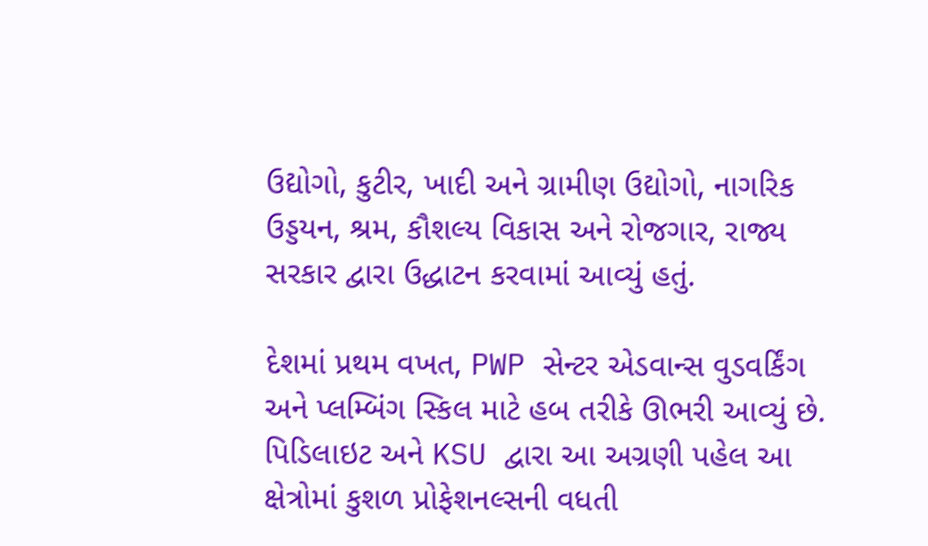ઉદ્યોગો, કુટીર, ખાદી અને ગ્રામીણ ઉદ્યોગો, નાગરિક ઉડ્ડયન, શ્રમ, કૌશલ્ય વિકાસ અને રોજગાર, રાજ્ય સરકાર દ્વારા ઉદ્ધાટન કરવામાં આવ્યું હતું.

દેશમાં પ્રથમ વખત, PWP સેન્ટર એડવાન્સ વુડવર્કિંગ અને પ્લમ્બિંગ સ્કિલ માટે હબ તરીકે ઊભરી આવ્યું છે. પિડિલાઇટ અને KSU દ્વારા આ અગ્રણી પહેલ આ ક્ષેત્રોમાં કુશળ પ્રોફેશનલ્સની વધતી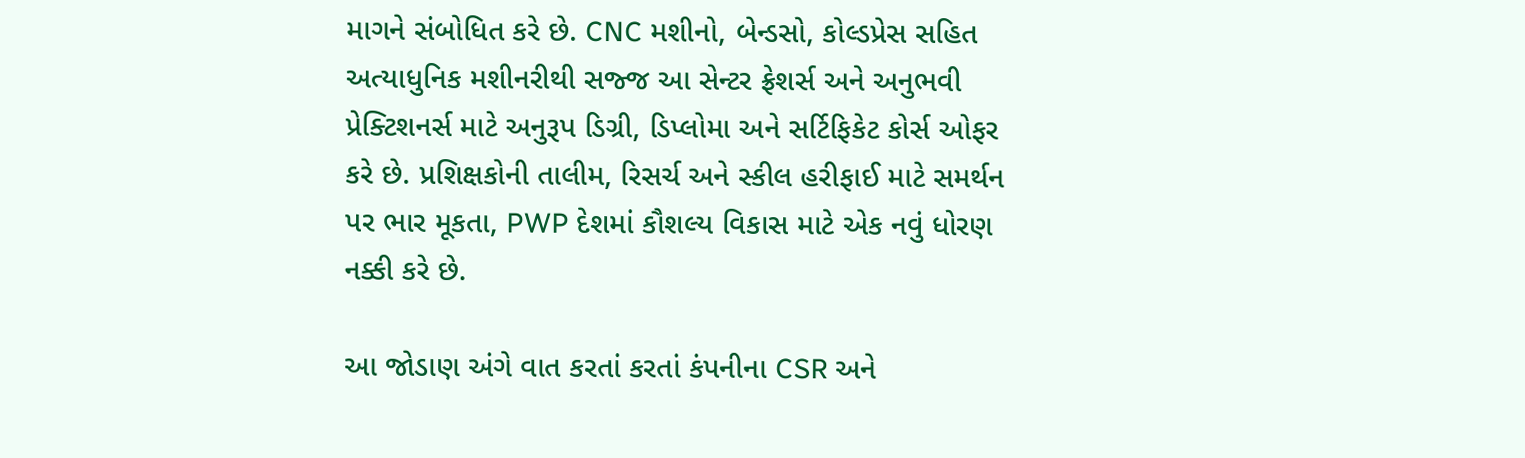માગને સંબોધિત કરે છે. CNC મશીનો, બેન્ડસો, કોલ્ડપ્રેસ સહિત અત્યાધુનિક મશીનરીથી સજ્જ આ સેન્ટર ફ્રેશર્સ અને અનુભવી પ્રેક્ટિશનર્સ માટે અનુરૂપ ડિગ્રી, ડિપ્લોમા અને સર્ટિફિકેટ કોર્સ ઓફર કરે છે. પ્રશિક્ષકોની તાલીમ, રિસર્ચ અને સ્કીલ હરીફાઈ માટે સમર્થન પર ભાર મૂકતા, PWP દેશમાં કૌશલ્ય વિકાસ માટે એક નવું ધોરણ નક્કી કરે છે.

આ જોડાણ અંગે વાત કરતાં કરતાં કંપનીના CSR અને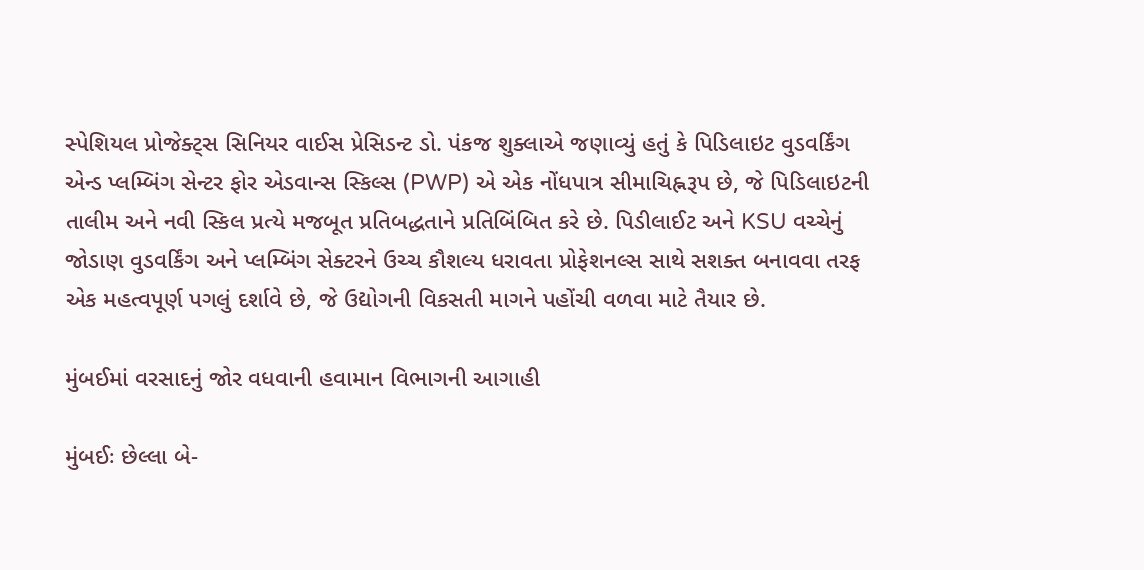સ્પેશિયલ પ્રોજેક્ટ્સ સિનિયર વાઈસ પ્રેસિડન્ટ ડો. પંકજ શુક્લાએ જણાવ્યું હતું કે પિડિલાઇટ વુડવર્કિંગ એન્ડ પ્લમ્બિંગ સેન્ટર ફોર એડવાન્સ સ્કિલ્સ (PWP) એ એક નોંધપાત્ર સીમાચિહ્નરૂપ છે, જે પિડિલાઇટની તાલીમ અને નવી સ્કિલ પ્રત્યે મજબૂત પ્રતિબદ્ધતાને પ્રતિબિંબિત કરે છે. પિડીલાઈટ અને KSU વચ્ચેનું જોડાણ વુડવર્કિંગ અને પ્લમ્બિંગ સેક્ટરને ઉચ્ચ કૌશલ્ય ધરાવતા પ્રોફેશનલ્સ સાથે સશક્ત બનાવવા તરફ એક મહત્વપૂર્ણ પગલું દર્શાવે છે, જે ઉદ્યોગની વિકસતી માગને પહોંચી વળવા માટે તૈયાર છે.

મુંબઈમાં વરસાદનું જોર વધવાની હવામાન વિભાગની આગાહી

મુંબઈઃ છેલ્લા બે-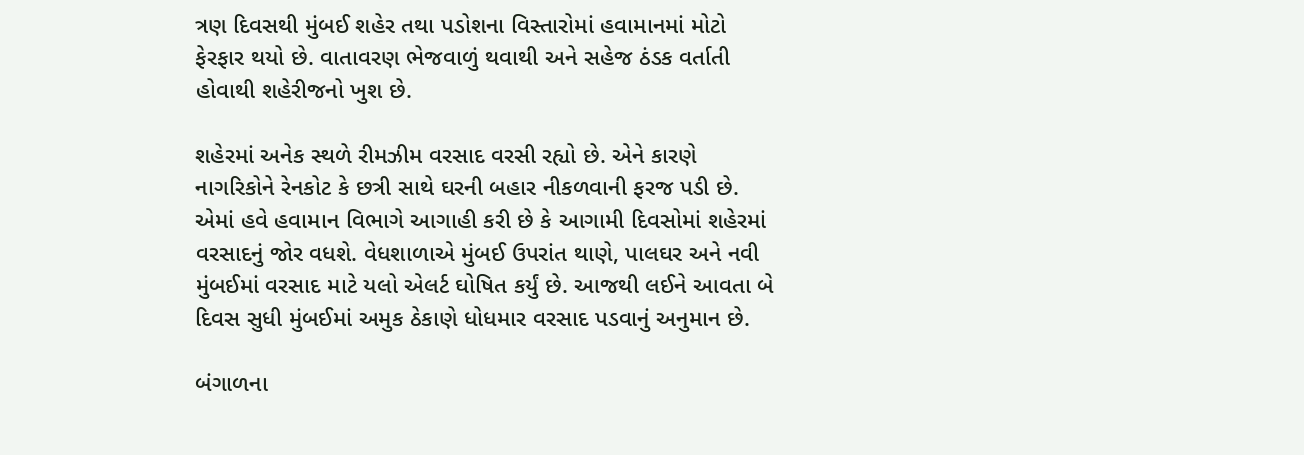ત્રણ દિવસથી મુંબઈ શહેર તથા પડોશના વિસ્તારોમાં હવામાનમાં મોટો ફેરફાર થયો છે. વાતાવરણ ભેજવાળું થવાથી અને સહેજ ઠંડક વર્તાતી હોવાથી શહેરીજનો ખુશ છે.

શહેરમાં અનેક સ્થળે રીમઝીમ વરસાદ વરસી રહ્યો છે. એને કારણે નાગરિકોને રેનકોટ કે છત્રી સાથે ઘરની બહાર નીકળવાની ફરજ પડી છે. એમાં હવે હવામાન વિભાગે આગાહી કરી છે કે આગામી દિવસોમાં શહેરમાં વરસાદનું જોર વધશે. વેધશાળાએ મુંબઈ ઉપરાંત થાણે, પાલઘર અને નવી મુંબઈમાં વરસાદ માટે યલો એલર્ટ ઘોષિત કર્યું છે. આજથી લઈને આવતા બે દિવસ સુધી મુંબઈમાં અમુક ઠેકાણે ધોધમાર વરસાદ પડવાનું અનુમાન છે.

બંગાળના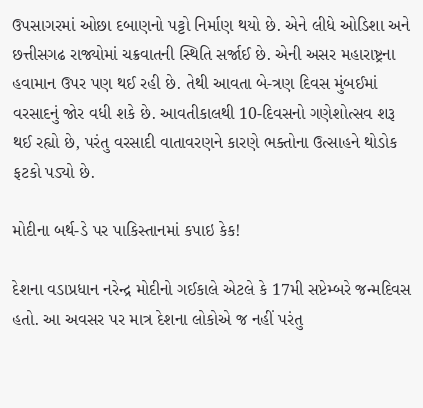ઉપસાગરમાં ઓછા દબાણનો પટ્ટો નિર્માણ થયો છે. એને લીધે ઓડિશા અને છત્તીસગઢ રાજ્યોમાં ચક્રવાતની સ્થિતિ સર્જાઈ છે. એની અસર મહારાષ્ટ્રના હવામાન ઉપર પણ થઈ રહી છે. તેથી આવતા બે-ત્રણ દિવસ મુંબઈમાં વરસાદનું જોર વધી શકે છે. આવતીકાલથી 10-દિવસનો ગણેશોત્સવ શરૂ થઈ રહ્યો છે, પરંતુ વરસાદી વાતાવરણને કારણે ભક્તોના ઉત્સાહને થોડોક ફટકો પડ્યો છે.

મોદીના બર્થ-ડે પર પાકિસ્તાનમાં કપાઇ કેક!

દેશના વડાપ્રધાન નરેન્દ્ર મોદીનો ગઈકાલે એટલે કે 17મી સપ્ટેમ્બરે જન્મદિવસ હતો. આ અવસર પર માત્ર દેશના લોકોએ જ નહીં પરંતુ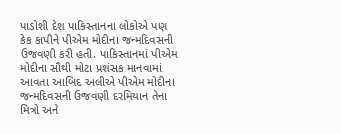પાડોશી દેશ પાકિસ્તાનના લોકોએ પણ કેક કાપીને પીએમ મોદીના જન્મદિવસની ઉજવણી કરી હતી. પાકિસ્તાનમાં પીએમ મોદીના સૌથી મોટા પ્રશંસક માનવામાં આવતા આબિદ અલીએ પીએમ મોદીના જન્મદિવસની ઉજવણી દરમિયાન તેના મિત્રો અને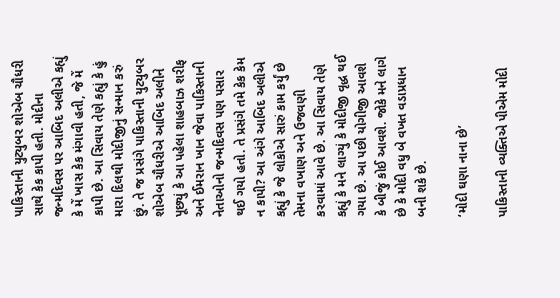પાકિસ્તાની યુટ્યુબર શોએબ ચૌધરી સાથે કેક કાપી હતી. મોદીના જન્મદિવસ પર આબિદ અલીએ કહ્યું કે મેં ખાસ કેક મંગાવી હતી, જે મેં કાપી છે. આ સિવાય તેણે કહ્યું કે હું મારા દિલથી મોદીજીનું સન્માન કરું છું. તે જ પ્રસંગે પાકિસ્તાની યુટ્યુબર શોએબ ચૌધરીએ આબિદ અલીને પૂછ્યું કે આ પહેલા શાહબાઝ શરીફ અને ઈમરાન ખાન જેવા પાકિસ્તાની નેતાઓનો જન્મદિવસ પણ પસાર થઈ ગયો હતો. તે પ્રસંગે તમે કેક કેમ ન કાપી? આ અંગે આબિદ અલીએ કહ્યું કે જે લોકોએ સારું કામ કર્યું છે તેમના વખાણ અને ઉજવણી કરવામાં આવે છે. આ સિવાય તેણે કહ્યું કે મને લાગ્યું કે મોદીજી વૃદ્ધ થઈ ગયા છે. આ પછી યોગીજી આવશે કે બીજું કોઈ આવશે. જોકે મને લાગે છે કે મોદી વધુ બે વખત વડાપ્રધાન બની શકે છે.

‘મોદી ઘણા નાના છે’

પાકિસ્તાની વ્યક્તિએ પીએમ મોદી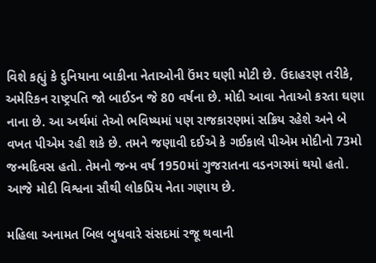વિશે કહ્યું કે દુનિયાના બાકીના નેતાઓની ઉંમર ઘણી મોટી છે. ઉદાહરણ તરીકે, અમેરિકન રાષ્ટ્રપતિ જો બાઈડન જે 80 વર્ષના છે. મોદી આવા નેતાઓ કરતા ઘણા નાના છે. આ અર્થમાં તેઓ ભવિષ્યમાં પણ રાજકારણમાં સક્રિય રહેશે અને બે વખત પીએમ રહી શકે છે. તમને જણાવી દઈએ કે ગઈકાલે પીએમ મોદીનો 73મો જન્મદિવસ હતો. તેમનો જન્મ વર્ષ 1950માં ગુજરાતના વડનગરમાં થયો હતો. આજે મોદી વિશ્વના સૌથી લોકપ્રિય નેતા ગણાય છે.

મહિલા અનામત બિલ બુધવારે સંસદમાં રજૂ થવાની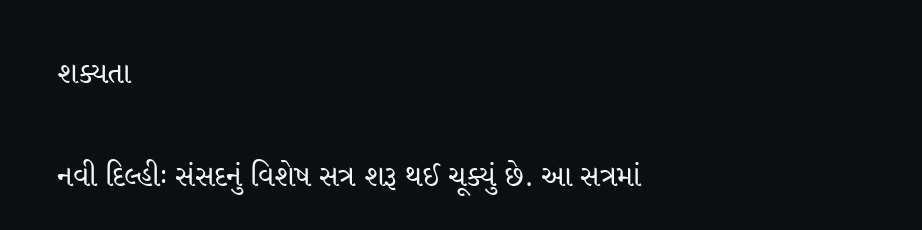શક્યતા

નવી દિલ્હીઃ સંસદનું વિશેષ સત્ર શરૂ થઈ ચૂક્યું છે. આ સત્રમાં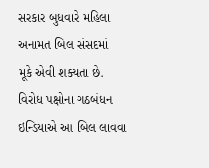સરકાર બુધવારે મહિલા અનામત બિલ સંસદમાં  મૂકે એવી શક્યતા છે. વિરોધ પક્ષોના ગઠબંધન ઇન્ડિયાએ આ બિલ લાવવા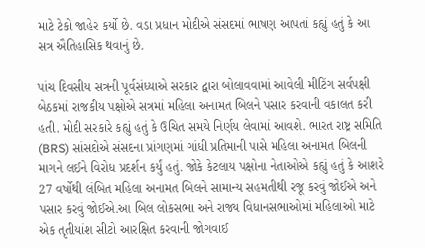માટે ટેકો જાહેર કર્યો છે. વડા પ્રધાન મોદીએ સંસદમાં ભાષણ આપતાં કહ્યું હતું કે આ સત્ર ઐતિહાસિક થવાનું છે.

પાંચ દિવસીય સત્રની પૂર્વસંધ્યાએ સરકાર દ્વારા બોલાવવામાં આવેલી મીટિંગ સર્વપક્ષી બેઠકમાં રાજકીય પક્ષોએ સત્રમાં મહિલા અનામત બિલને પસાર કરવાની વકાલત કરી હતી. મોદી સરકારે કહ્યું હતું કે ઉચિત સમયે નિર્ણય લેવામાં આવશે. ભારત રાષ્ટ્ર સમિતિ (BRS) સાંસદોએ સંસદના પ્રાંગણમાં ગાંધી પ્રતિમાની પાસે મહિલા અનામત બિલની માગને લઈને વિરોધ પ્રદર્શન કર્યું હતું. જોકે કેટલાય પક્ષોના નેતાઓએ કહ્યું હતું કે આશરે 27 વર્ષોથી લંબિત મહિલા અનામત બિલને સામાન્ય સહમતીથી રજૂ કરવું જોઈએ અને પસાર કરવું જોઈએ.આ બિલ લોકસભા અને રાજ્ય વિધાનસભાઓમાં મહિલાઓ માટે એક તૃતીયાંશ સીટો આરક્ષિત કરવાની જોગવાઈ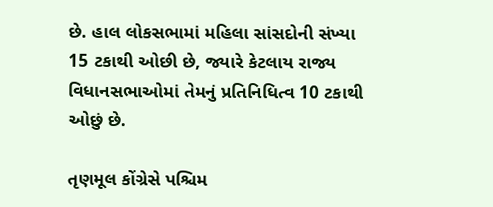છે. હાલ લોકસભામાં મહિલા સાંસદોની સંખ્યા 15 ટકાથી ઓછી છે, જ્યારે કેટલાય રાજ્ય વિધાનસભાઓમાં તેમનું પ્રતિનિધિત્વ 10 ટકાથી ઓછું છે.

તૃણમૂલ કોંગ્રેસે પશ્ચિમ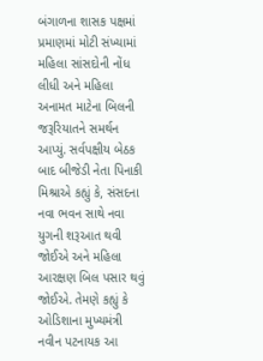બંગાળના શાસક પક્ષમાં પ્રમાણમાં મોટી સંખ્યામાં મહિલા સાંસદોની નોંધ લીધી અને મહિલા અનામત માટેના બિલની જરૂરિયાતને સમર્થન આપ્યું. સર્વપક્ષીય બેઠક બાદ બીજેડી નેતા પિનાકી મિશ્રાએ કહ્યું કે, સંસદના નવા ભવન સાથે નવા યુગની શરૂઆત થવી જોઈએ અને મહિલા આરક્ષણ બિલ પસાર થવું જોઈએ. તેમણે કહ્યું કે ઓડિશાના મુખ્યમંત્રી નવીન પટનાયક આ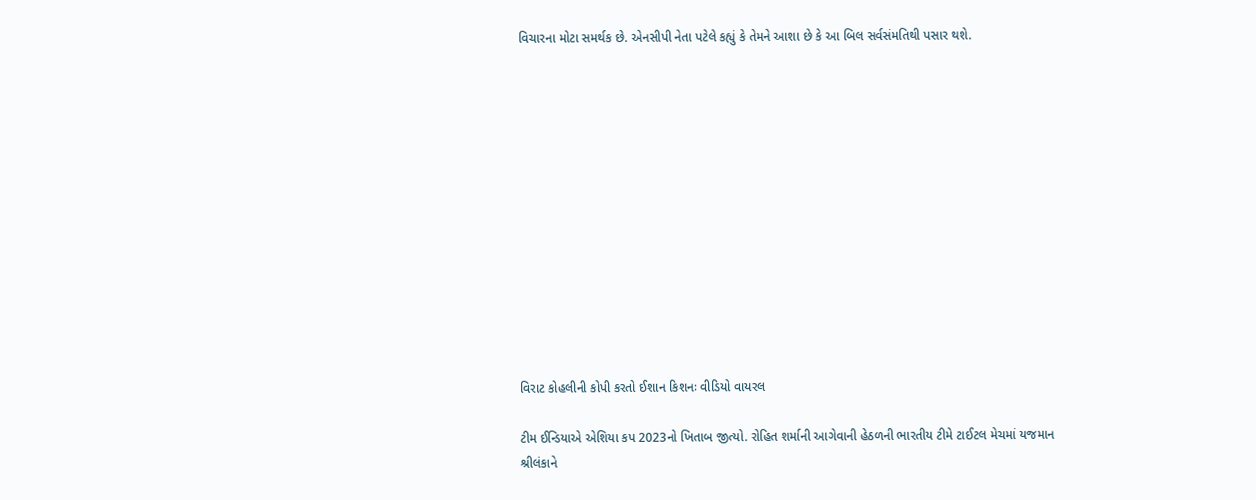વિચારના મોટા સમર્થક છે. એનસીપી નેતા પટેલે કહ્યું કે તેમને આશા છે કે આ બિલ સર્વસંમતિથી પસાર થશે.













વિરાટ કોહલીની કોપી કરતો ઈશાન કિશનઃ વીડિયો વાયરલ

ટીમ ઈન્ડિયાએ એશિયા કપ 2023નો ખિતાબ જીત્યો. રોહિત શર્માની આગેવાની હેઠળની ભારતીય ટીમે ટાઈટલ મેચમાં યજમાન શ્રીલંકાને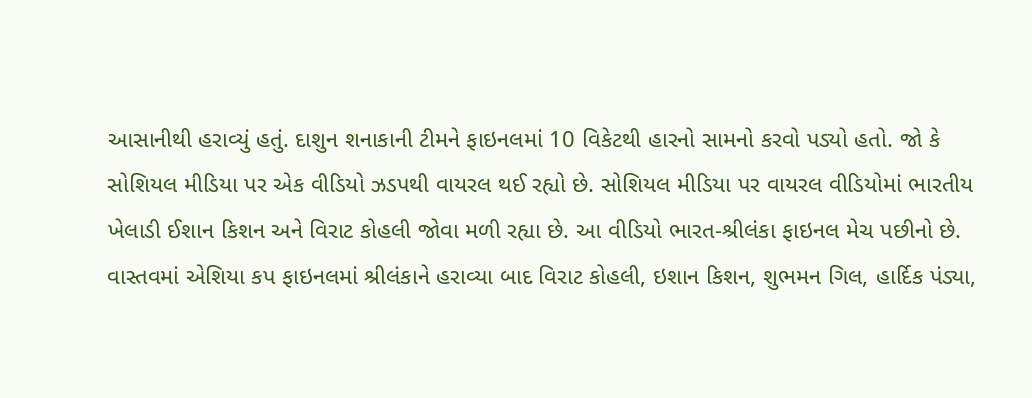આસાનીથી હરાવ્યું હતું. દાશુન શનાકાની ટીમને ફાઇનલમાં 10 વિકેટથી હારનો સામનો કરવો પડ્યો હતો. જો કે સોશિયલ મીડિયા પર એક વીડિયો ઝડપથી વાયરલ થઈ રહ્યો છે. સોશિયલ મીડિયા પર વાયરલ વીડિયોમાં ભારતીય ખેલાડી ઈશાન કિશન અને વિરાટ કોહલી જોવા મળી રહ્યા છે. આ વીડિયો ભારત-શ્રીલંકા ફાઇનલ મેચ પછીનો છે.  વાસ્તવમાં એશિયા કપ ફાઇનલમાં શ્રીલંકાને હરાવ્યા બાદ વિરાટ કોહલી, ઇશાન કિશન, શુભમન ગિલ, હાર્દિક પંડ્યા,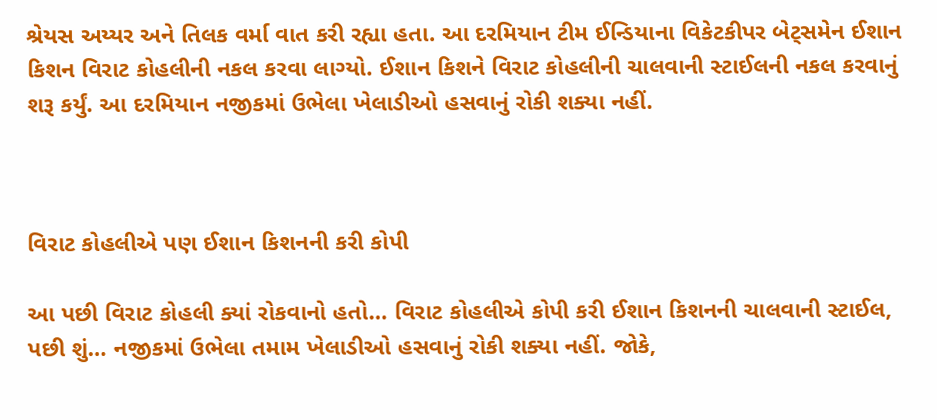શ્રેયસ અય્યર અને તિલક વર્મા વાત કરી રહ્યા હતા. આ દરમિયાન ટીમ ઈન્ડિયાના વિકેટકીપર બેટ્સમેન ઈશાન કિશન વિરાટ કોહલીની નકલ કરવા લાગ્યો. ઈશાન કિશને વિરાટ કોહલીની ચાલવાની સ્ટાઈલની નકલ કરવાનું શરૂ કર્યું. આ દરમિયાન નજીકમાં ઉભેલા ખેલાડીઓ હસવાનું રોકી શક્યા નહીં.



વિરાટ કોહલીએ પણ ઈશાન કિશનની કરી કોપી

આ પછી વિરાટ કોહલી ક્યાં રોકવાનો હતો… વિરાટ કોહલીએ કોપી કરી ઈશાન કિશનની ચાલવાની સ્ટાઈલ, પછી શું… નજીકમાં ઉભેલા તમામ ખેલાડીઓ હસવાનું રોકી શક્યા નહીં. જોકે,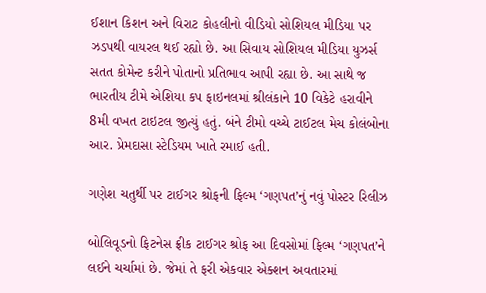ઈશાન કિશન અને વિરાટ કોહલીનો વીડિયો સોશિયલ મીડિયા પર ઝડપથી વાયરલ થઈ રહ્યો છે. આ સિવાય સોશિયલ મીડિયા યુઝર્સ સતત કોમેન્ટ કરીને પોતાનો પ્રતિભાવ આપી રહ્યા છે. આ સાથે જ ભારતીય ટીમે એશિયા કપ ફાઇનલમાં શ્રીલંકાને 10 વિકેટે હરાવીને 8મી વખત ટાઇટલ જીત્યું હતું. બંને ટીમો વચ્ચે ટાઈટલ મેચ કોલંબોના આર. પ્રેમદાસા સ્ટેડિયમ ખાતે રમાઈ હતી.

ગણેશ ચતુર્થી પર ટાઈગર શ્રોફની ફિલ્મ ‘ગણપત’નું નવું પોસ્ટર રિલીઝ

બોલિવૂડનો ફિટનેસ ફ્રીક ટાઈગર શ્રોફ આ દિવસોમાં ફિલ્મ ‘ગણપત’ને લઈને ચર્ચામાં છે. જેમાં તે ફરી એકવાર એક્શન અવતારમાં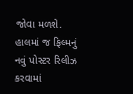જોવા મળશે. હાલમાં જ ફિલ્મનું નવું પોસ્ટર રિલીઝ કરવામાં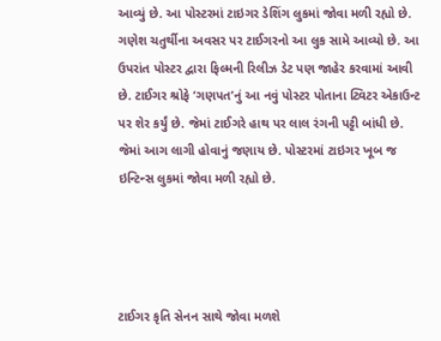આવ્યું છે. આ પોસ્ટરમાં ટાઇગર ડેશિંગ લુકમાં જોવા મળી રહ્યો છે. ગણેશ ચતુર્થીના અવસર પર ટાઈગરનો આ લુક સામે આવ્યો છે. આ ઉપરાંત પોસ્ટર દ્વારા ફિલ્મની રિલીઝ ડેટ પણ જાહેર કરવામાં આવી છે. ટાઈગર શ્રોફે ‘ગણપત’નું આ નવું પોસ્ટર પોતાના ટ્વિટર એકાઉન્ટ પર શેર કર્યું છે. જેમાં ટાઈગરે હાથ પર લાલ રંગની પટ્ટી બાંધી છે. જેમાં આગ લાગી હોવાનું જણાય છે. પોસ્ટરમાં ટાઇગર ખૂબ જ ઇન્ટિન્સ લુકમાં જોવા મળી રહ્યો છે.




ટાઈગર કૃતિ સેનન સાથે જોવા મળશે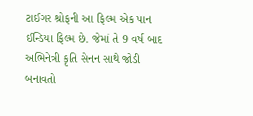ટાઈગર શ્રોફની આ ફિલ્મ એક પાન ઈન્ડિયા ફિલ્મ છે. જેમાં તે 9 વર્ષ બાદ અભિનેત્રી કૃતિ સેનન સાથે જોડી બનાવતો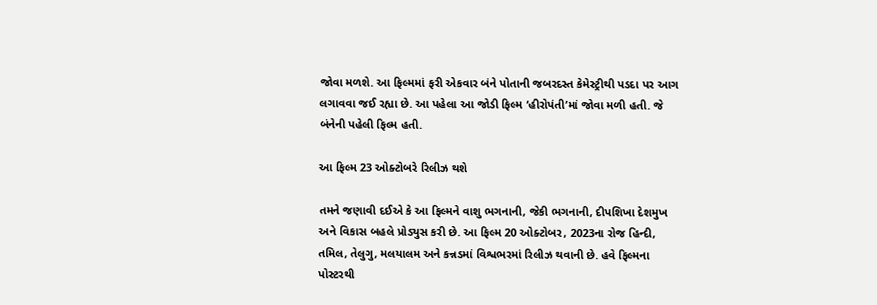જોવા મળશે. આ ફિલ્મમાં ફરી એકવાર બંને પોતાની જબરદસ્ત કેમેસ્ટ્રીથી પડદા પર આગ લગાવવા જઈ રહ્યા છે. આ પહેલા આ જોડી ફિલ્મ ‘હીરોપંતી’માં જોવા મળી હતી. જે બંનેની પહેલી ફિલ્મ હતી.

આ ફિલ્મ 23 ઓક્ટોબરે રિલીઝ થશે

તમને જણાવી દઈએ કે આ ફિલ્મને વાશુ ભગનાની, જેકી ભગનાની, દીપશિખા દેશમુખ અને વિકાસ બહલે પ્રોડ્યુસ કરી છે. આ ફિલ્મ 20 ઓક્ટોબર, 2023ના રોજ હિન્દી, તમિલ, તેલુગુ, મલયાલમ અને કન્નડમાં વિશ્વભરમાં રિલીઝ થવાની છે. હવે ફિલ્મના પોસ્ટરથી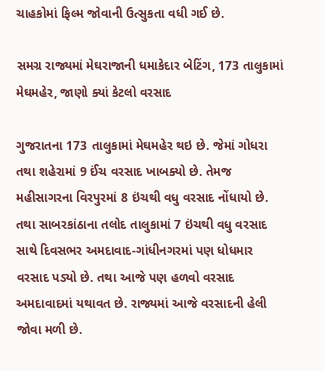ચાહકોમાં ફિલ્મ જોવાની ઉત્સુકતા વધી ગઈ છે.

સમગ્ર રાજ્યમાં મેઘરાજાની ધમાકેદાર બેટિંગ, 173 તાલુકામાં મેઘમહેર, જાણો ક્યાં કેટલો વરસાદ

ગુજરાતના 173 તાલુકામાં મેઘમહેર થઇ છે. જેમાં ગોધરા તથા શહેરામાં 9 ઈંચ વરસાદ ખાબક્યો છે. તેમજ મહીસાગરના વિરપુરમાં 8 ઇંચથી વધુ વરસાદ નોંધાયો છે. તથા સાબરકાંઠાના તલોદ તાલુકામાં 7 ઇંચથી વધુ વરસાદ સાથે દિવસભર અમદાવાદ-ગાંધીનગરમાં પણ ધોધમાર વરસાદ પડ્યો છે. તથા આજે પણ હળવો વરસાદ અમદાવાદમાં યથાવત છે. રાજ્યમાં આજે વરસાદની હેલી જોવા મળી છે.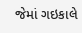જેમાં ગઇકાલે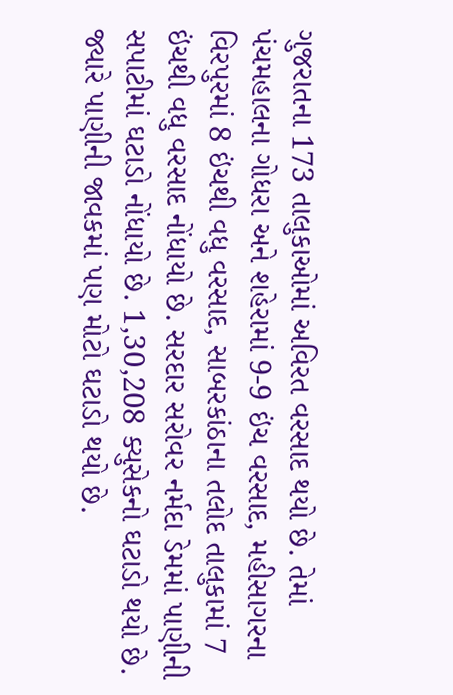ગુજરાતના 173 તાલુકાઓમાં અવિરત વરસાદ થયો છે. તેમાં પંચમહાલના ગોધરા અને શહેરામાં 9-9 ઇંચ વરસાદ, મહીસાગરના વિરપુરમાં 8 ઇંચથી વધુ વરસાદ, સાબરકાંઠાના તલોદ તાલુકામાં 7 ઇંચથી વધુ વરસાદ નોંધાયો છે. સરદાર સરોવર નર્મદા ડેમમાં પાણીની સપાટીમાં ઘટાડો નોંધાયો છે. 1,30,208 ક્યુસેકનો ઘટાડો થયો છે. જ્યારે પાણીની જાવકમાં પણ મોટો ઘટાડો થયો છે.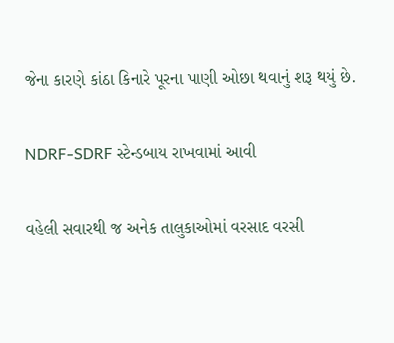જેના કારણે કાંઠા કિનારે પૂરના પાણી ઓછા થવાનું શરૂ થયું છે.

NDRF-SDRF સ્ટેન્ડબાય રાખવામાં આવી

વહેલી સવારથી જ અનેક તાલુકાઓમાં વરસાદ વરસી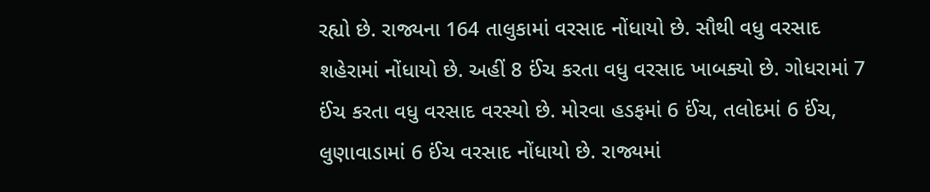રહ્યો છે. રાજ્યના 164 તાલુકામાં વરસાદ નોંધાયો છે. સૌથી વધુ વરસાદ શહેરામાં નોંધાયો છે. અહીં 8 ઈંચ કરતા વધુ વરસાદ ખાબક્યો છે. ગોધરામાં 7 ઈંચ કરતા વધુ વરસાદ વરસ્યો છે. મોરવા હડફમાં 6 ઈંચ, તલોદમાં 6 ઈંચ, લુણાવાડામાં 6 ઈંચ વરસાદ નોંધાયો છે. રાજ્યમાં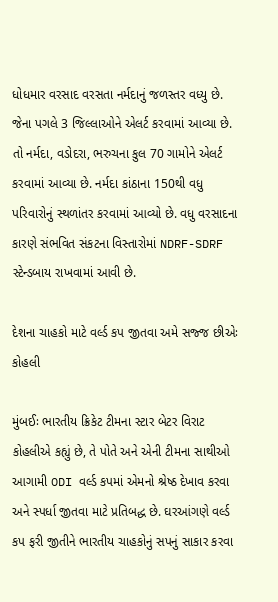ધોધમાર વરસાદ વરસતા નર્મદાનું જળસ્તર વધ્યુ છે. જેના પગલે 3 જિલ્લાઓને એલર્ટ કરવામાં આવ્યા છે. તો નર્મદા, વડોદરા, ભરુચના કુલ 70 ગામોને એલર્ટ કરવામાં આવ્યા છે. નર્મદા કાંઠાના 150થી વધુ પરિવારોનું સ્થળાંતર કરવામાં આવ્યો છે. વધુ વરસાદના કારણે સંભવિત સંકટના વિસ્તારોમાં NDRF-SDRF સ્ટેન્ડબાય રાખવામાં આવી છે.

દેશના ચાહકો માટે વર્લ્ડ કપ જીતવા અમે સજ્જ છીએઃ કોહલી

મુંબઈઃ ભારતીય ક્રિકેટ ટીમના સ્ટાર બેટર વિરાટ કોહલીએ કહ્યું છે, તે પોતે અને એની ટીમના સાથીઓ આગામી ODI વર્લ્ડ કપમાં એમનો શ્રેષ્ઠ દેખાવ કરવા અને સ્પર્ધા જીતવા માટે પ્રતિબદ્ધ છે. ઘરઆંગણે વર્લ્ડ કપ ફરી જીતીને ભારતીય ચાહકોનું સપનું સાકાર કરવા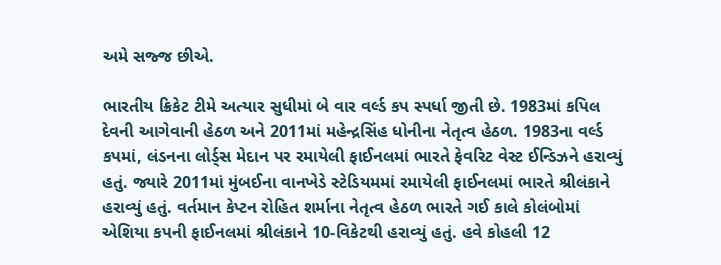અમે સજ્જ છીએ.

ભારતીય ક્રિકેટ ટીમે અત્યાર સુધીમાં બે વાર વર્લ્ડ કપ સ્પર્ધા જીતી છે. 1983માં કપિલ દેવની આગેવાની હેઠળ અને 2011માં મહેન્દ્રસિંહ ધોનીના નેતૃત્વ હેઠળ. 1983ના વર્લ્ડ કપમાં, લંડનના લોર્ડ્સ મેદાન પર રમાયેલી ફાઈનલમાં ભારતે ફેવરિટ વેસ્ટ ઈન્ડિઝને હરાવ્યું હતું. જ્યારે 2011માં મુંબઈના વાનખેડે સ્ટેડિયમમાં રમાયેલી ફાઈનલમાં ભારતે શ્રીલંકાને હરાવ્યું હતું. વર્તમાન કેપ્ટન રોહિત શર્માના નેતૃત્વ હેઠળ ભારતે ગઈ કાલે કોલંબોમાં એશિયા કપની ફાઈનલમાં શ્રીલંકાને 10-વિકેટથી હરાવ્યું હતું. હવે કોહલી 12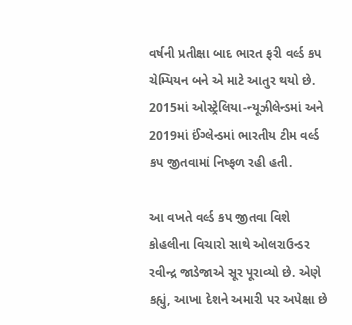વર્ષની પ્રતીક્ષા બાદ ભારત ફરી વર્લ્ડ કપ ચેમ્પિયન બને એ માટે આતુર થયો છે. 2015માં ઓસ્ટ્રેલિયા-ન્યૂઝીલેન્ડમાં અને 2019માં ઈંગ્લેન્ડમાં ભારતીય ટીમ વર્લ્ડ કપ જીતવામાં નિષ્ફળ રહી હતી.

આ વખતે વર્લ્ડ કપ જીતવા વિશે કોહલીના વિચારો સાથે ઓલરાઉન્ડર રવીન્દ્ર જાડેજાએ સૂર પૂરાવ્યો છે. એણે કહ્યું, આખા દેશને અમારી પર અપેક્ષા છે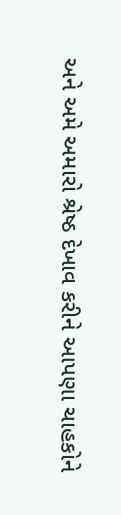અને અમે અમારો શ્રેષ્ઠ દેખાવ કરીને આપણા ચાહકોને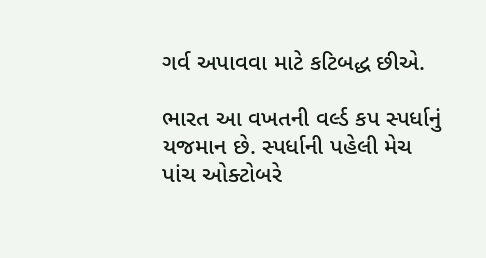ગર્વ અપાવવા માટે કટિબદ્ધ છીએ.

ભારત આ વખતની વર્લ્ડ કપ સ્પર્ધાનું યજમાન છે. સ્પર્ધાની પહેલી મેચ પાંચ ઓક્ટોબરે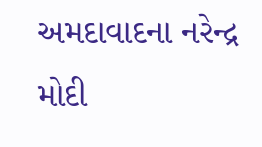અમદાવાદના નરેન્દ્ર મોદી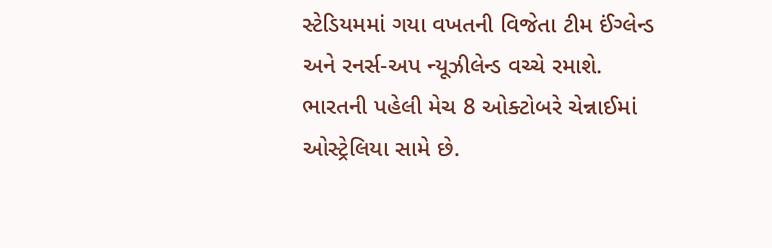સ્ટેડિયમમાં ગયા વખતની વિજેતા ટીમ ઈંગ્લેન્ડ અને રનર્સ-અપ ન્યૂઝીલેન્ડ વચ્ચે રમાશે. ભારતની પહેલી મેચ 8 ઓક્ટોબરે ચેન્નાઈમાં ઓસ્ટ્રેલિયા સામે છે.